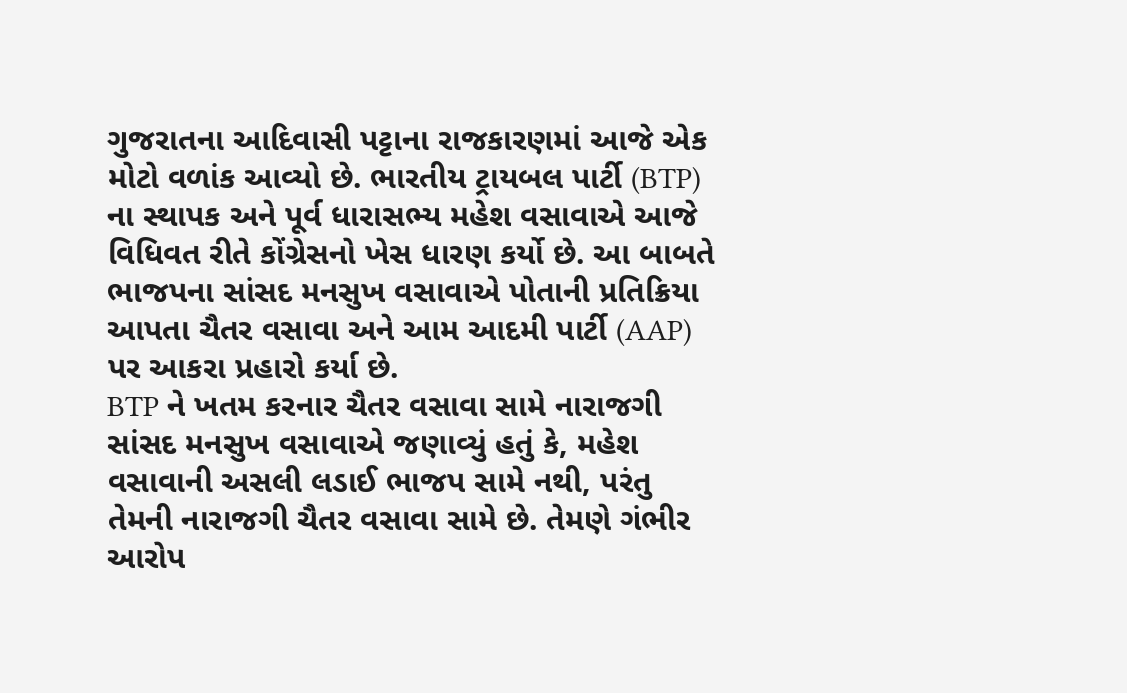ગુજરાતના આદિવાસી પટ્ટાના રાજકારણમાં આજે એક મોટો વળાંક આવ્યો છે. ભારતીય ટ્રાયબલ પાર્ટી (BTP) ના સ્થાપક અને પૂર્વ ધારાસભ્ય મહેશ વસાવાએ આજે વિધિવત રીતે કોંગ્રેસનો ખેસ ધારણ કર્યો છે. આ બાબતે ભાજપના સાંસદ મનસુખ વસાવાએ પોતાની પ્રતિક્રિયા આપતા ચૈતર વસાવા અને આમ આદમી પાર્ટી (AAP) પર આકરા પ્રહારો કર્યા છે.
BTP ને ખતમ કરનાર ચૈતર વસાવા સામે નારાજગી
સાંસદ મનસુખ વસાવાએ જણાવ્યું હતું કે, મહેશ વસાવાની અસલી લડાઈ ભાજપ સામે નથી, પરંતુ તેમની નારાજગી ચૈતર વસાવા સામે છે. તેમણે ગંભીર આરોપ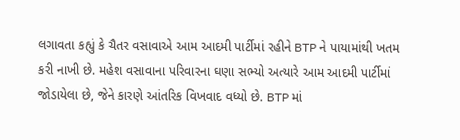લગાવતા કહ્યું કે ચૈતર વસાવાએ આમ આદમી પાર્ટીમાં રહીને BTP ને પાયામાંથી ખતમ કરી નાખી છે. મહેશ વસાવાના પરિવારના ઘણા સભ્યો અત્યારે આમ આદમી પાર્ટીમાં જોડાયેલા છે, જેને કારણે આંતરિક વિખવાદ વધ્યો છે. BTP માં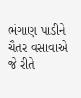ભંગાણ પાડીને ચૈતર વસાવાએ જે રીતે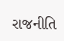રાજનીતિ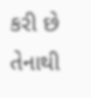કરી છે તેનાથી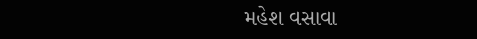મહેશ વસાવા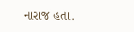નારાજ હતા.